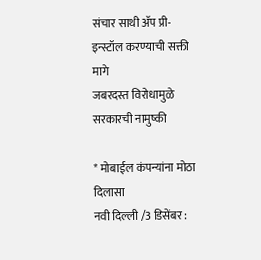संचार साथी ॲप प्री-इन्स्टॉल करण्याची सक्ती मागे
जबरदस्त विरोधामुळे सरकारची नामुष्की

* मोबाईल कंपन्यांना मोठा दिलासा
नवी दिल्ली /3 डिसेंबर :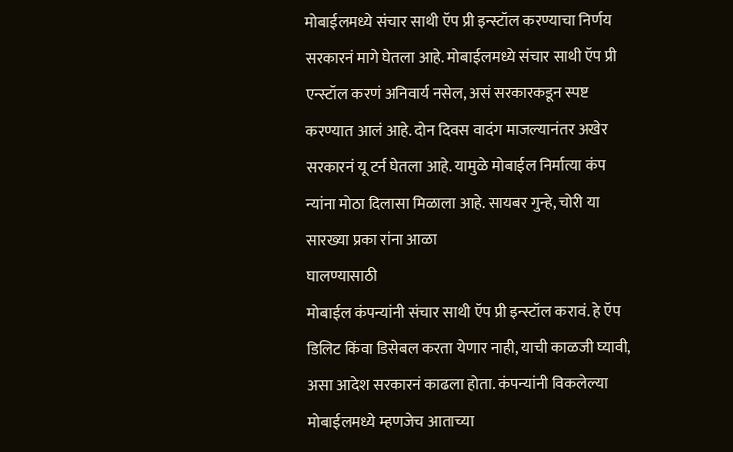मोबाईलमध्ये संचार साथी ऍप प्री इन्स्टॉल करण्याचा निर्णय सरकारनं मागे घेतला आहे. मोबाईलमध्ये संचार साथी ऍप प्री एन्स्टॉल करणं अनिवार्य नसेल, असं सरकारकडून स्पष्ट करण्यात आलं आहे. दोन दिवस वादंग माजल्यानंतर अखेर सरकारनं यू टर्न घेतला आहे. यामुळे मोबाईल निर्मात्या कंप न्यांना मोठा दिलासा मिळाला आहे. सायबर गुन्हे, चोरी या सारख्या प्रका रांना आळा
घालण्यासाठी
मोबाईल कंपन्यांनी संचार साथी ऍप प्री इन्स्टॉल करावं. हे ऍप डिलिट किंवा डिसेबल करता येणार नाही, याची काळजी घ्यावी, असा आदेश सरकारनं काढला होता. कंपन्यांनी विकलेल्या मोबाईलमध्ये म्हणजेच आताच्या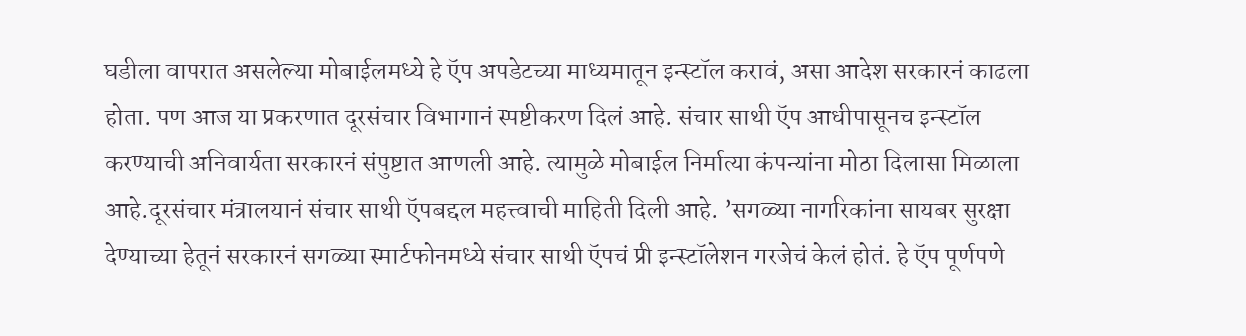घडीला वापरात असलेल्या मोबाईलमध्ये हे ऍप अपडेटच्या माध्यमातून इन्स्टॉल करावं, असा आदेश सरकारनं काढला होता. पण आज या प्रकरणात दूरसंचार विभागानं स्पष्टीकरण दिलं आहे. संचार साथी ऍप आधीपासूनच इन्स्टॉल करण्याची अनिवार्यता सरकारनं संपुष्टात आणली आहे. त्यामुळे मोबाईल निर्मात्या कंपन्यांना मोठा दिलासा मिळाला आहे.दूरसंचार मंत्रालयानं संचार साथी ऍपबद्दल महत्त्वाची माहिती दिली आहे. ’सगळ्या नागरिकांना सायबर सुरक्षा देण्याच्या हेतूनं सरकारनं सगळ्या स्मार्टफोनमध्ये संचार साथी ऍपचं प्री इन्स्टॉलेशन गरजेचं केलं होतं. हे ऍप पूर्णपणे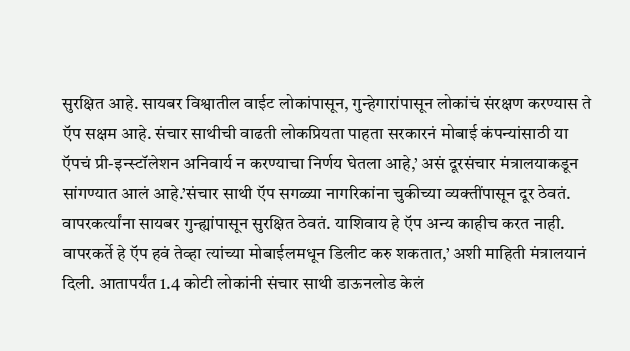सुरक्षित आहे. सायबर विश्वातील वाईट लोकांपासून, गुन्हेगारांपासून लोकांचं संरक्षण करण्यास ते ऍप सक्षम आहे. संचार साथीची वाढती लोकप्रियता पाहता सरकारनं मोबाई कंपन्यांसाठी या ऍपचं प्री-इन्स्टॉलेशन अनिवार्य न करण्याचा निर्णय घेतला आहे,’ असं दूरसंचार मंत्रालयाकडून सांगण्यात आलं आहे.’संचार साथी ऍप सगळ्या नागरिकांना चुकीच्या व्यक्तींपासून दूर ठेवतं. वापरकर्त्यांना सायबर गुन्ह्यांपासून सुरक्षित ठेवतं. याशिवाय हे ऍप अन्य काहीच करत नाही. वापरकर्ते हे ऍप हवं तेव्हा त्यांच्या मोबाईलमधून डिलीट करु शकतात,’ अशी माहिती मंत्रालयानं दिली. आतापर्यंत 1.4 कोटी लोकांनी संचार साथी डाऊनलोड केलं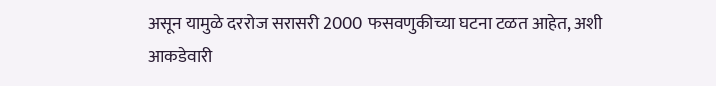असून यामुळे दररोज सरासरी 2000 फसवणुकीच्या घटना टळत आहेत, अशी आकडेवारी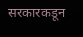सरकारकडून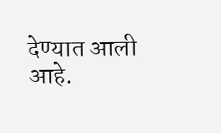देण्यात आली आहे.